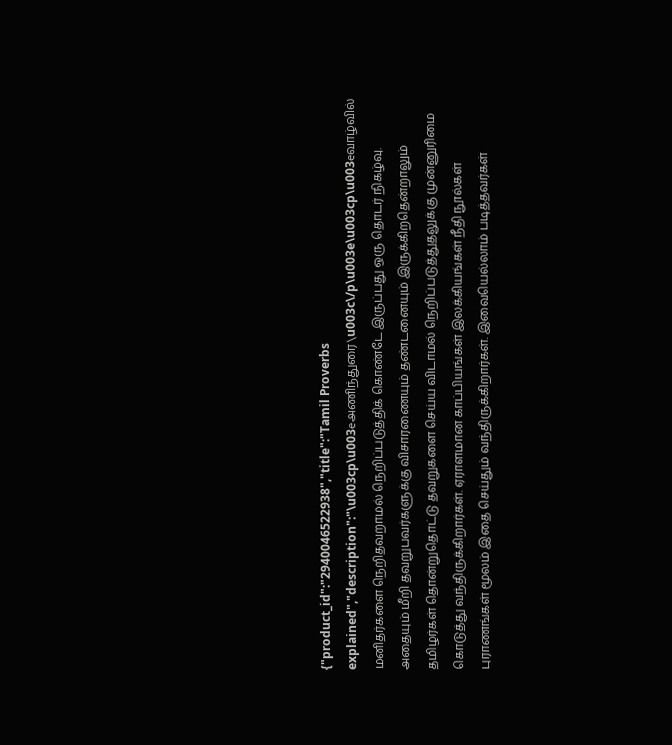{"product_id":"2940046522938","title":"Tamil Proverbs explained","description":"\u003cp\u003eஅணிந்துரை\u003c\/p\u003e\u003cp\u003eவாழ்வில் மனிதர்களை நெறிதவறாமல் நெறிப்படுத்திக் கொண்டே இருப்பது ஒரு தொடர் நிகழ்வு. அதையும் மீறி தவறுபவர்களுக்கு விசாரணையும் தண்டனையும் இருக்கிறதென்றாலும் தமிழர்கள் தொன்றுதொட்டு தவறுகளை செய்ய விடாமல் நெறிப்படுத்துதலுக்கு முன்னுரிமை கொடுத்து வந்திருக்கிறார்கள். ஏராளமான காப்பியங்கள் இலக்கியங்கள் நீதி நூல்கள் புராணங்கள் மூலம் இதை செய்தும் வந்திருக்கிறார்கள். இவையெல்லாம் படித்தவர்கள்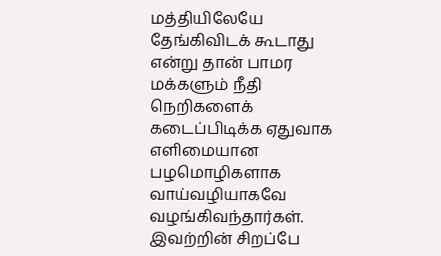மத்தியிலேயே தேங்கிவிடக் கூடாது என்று தான் பாமர மக்களும் நீதி நெறிகளைக் கடைப்பிடிக்க ஏதுவாக எளிமையான பழமொழிகளாக வாய்வழியாகவே வழங்கிவந்தார்கள். இவற்றின் சிறப்பே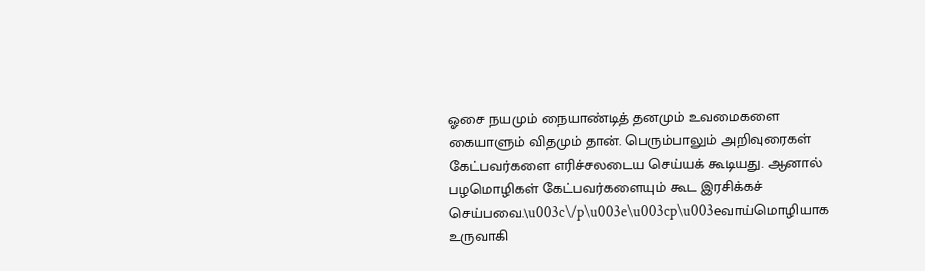ஓசை நயமும் நையாண்டித் தனமும் உவமைகளை கையாளும் விதமும் தான். பெரும்பாலும் அறிவுரைகள் கேட்பவர்களை எரிச்சலடைய செய்யக் கூடியது. ஆனால் பழமொழிகள் கேட்பவர்களையும் கூட இரசிக்கச் செய்பவை.\u003c\/p\u003e\u003cp\u003eவாய்மொழியாக உருவாகி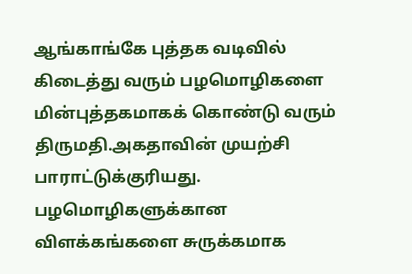ஆங்காங்கே புத்தக வடிவில் கிடைத்து வரும் பழமொழிகளை மின்புத்தகமாகக் கொண்டு வரும் திருமதி.அகதாவின் முயற்சி பாராட்டுக்குரியது. பழமொழிகளுக்கான விளக்கங்களை சுருக்கமாக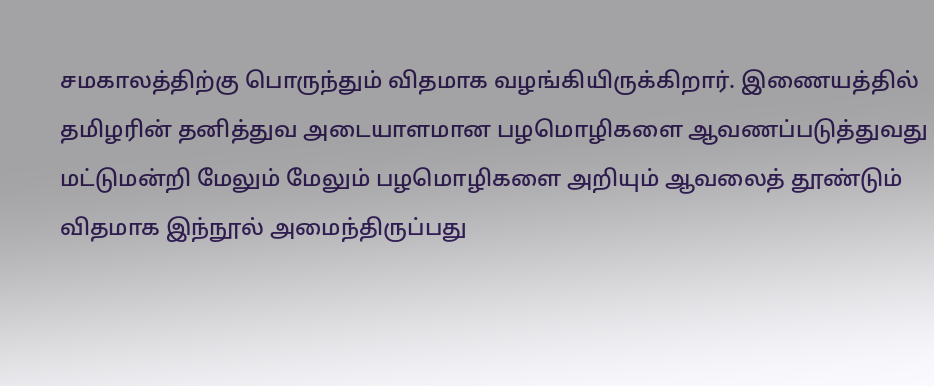சமகாலத்திற்கு பொருந்தும் விதமாக வழங்கியிருக்கிறார். இணையத்தில் தமிழரின் தனித்துவ அடையாளமான பழமொழிகளை ஆவணப்படுத்துவது மட்டுமன்றி மேலும் மேலும் பழமொழிகளை அறியும் ஆவலைத் தூண்டும் விதமாக இந்நூல் அமைந்திருப்பது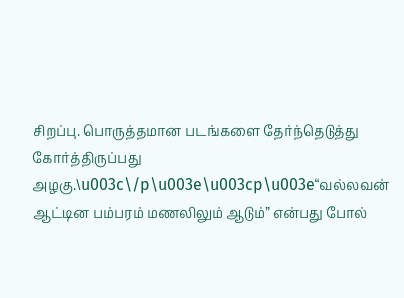சிறப்பு. பொருத்தமான படங்களை தேர்ந்தெடுத்து கோர்த்திருப்பது அழகு.\u003c\/p\u003e\u003cp\u003e“வல்லவன் ஆட்டின பம்பரம் மணலிலும் ஆடும்” என்பது போல்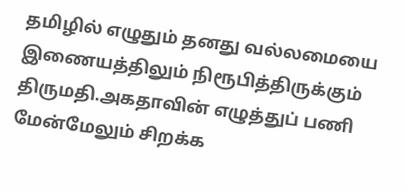தமிழில் எழுதும் தனது வல்லமையை இணையத்திலும் நிரூபித்திருக்கும் திருமதி.அகதாவின் எழுத்துப் பணி மேன்மேலும் சிறக்க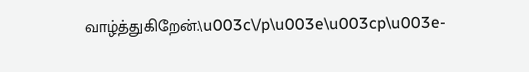வாழ்த்துகிறேன்.\u003c\/p\u003e\u003cp\u003e-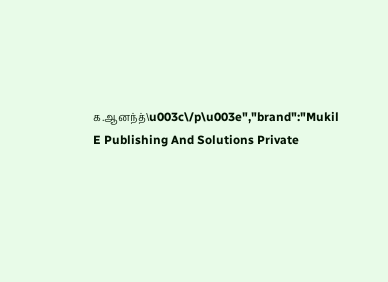க.ஆனந்த்\u003c\/p\u003e","brand":"Mukil E Publishing And Solutions Private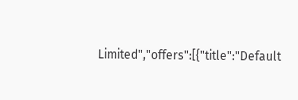Limited","offers":[{"title":"Default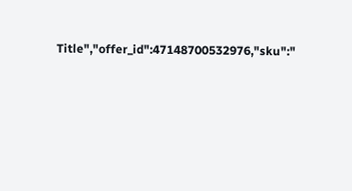Title","offer_id":47148700532976,"sku":"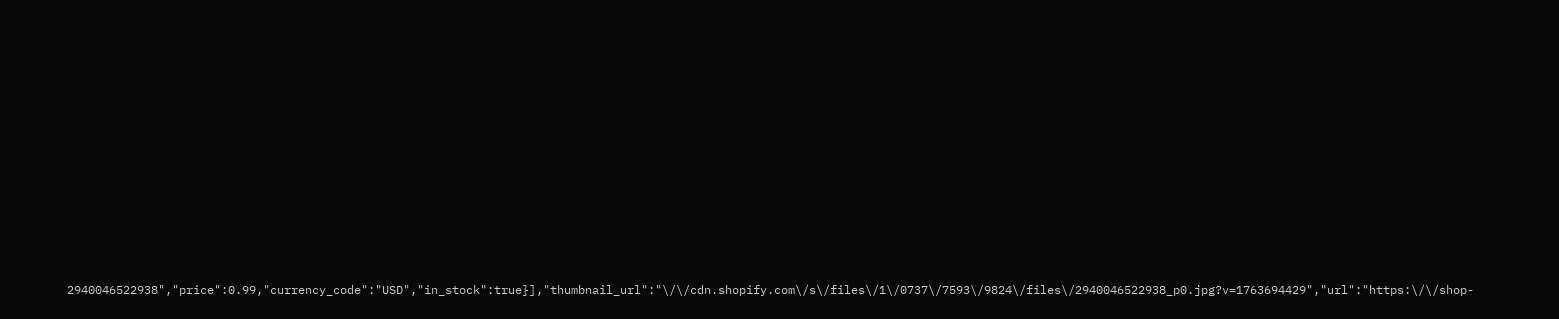2940046522938","price":0.99,"currency_code":"USD","in_stock":true}],"thumbnail_url":"\/\/cdn.shopify.com\/s\/files\/1\/0737\/7593\/9824\/files\/2940046522938_p0.jpg?v=1763694429","url":"https:\/\/shop-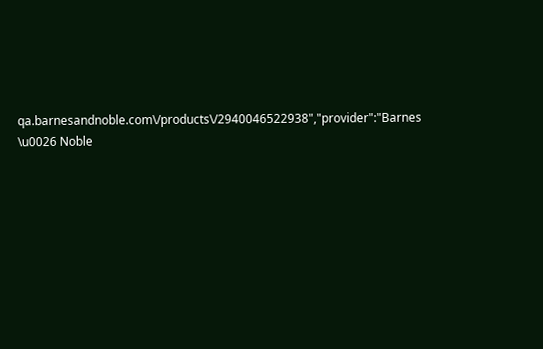qa.barnesandnoble.com\/products\/2940046522938","provider":"Barnes \u0026 Noble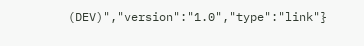(DEV)","version":"1.0","type":"link"}